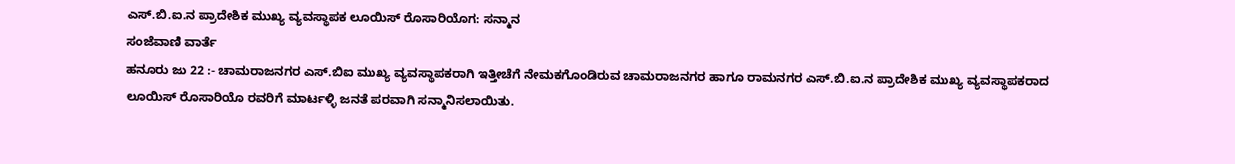ಎಸ್.ಬಿ.ಐ.ನ ಪ್ರಾದೇಶಿಕ ಮುಖ್ಯ ವ್ಯವಸ್ಥಾಪಕ ಲೂಯಿಸ್ ರೊಸಾರಿಯೊಗ: ಸನ್ಮಾನ
ಸಂಜೆವಾಣಿ ವಾರ್ತೆ
ಹನೂರು ಜು 22 :- ಚಾಮರಾಜನಗರ ಎಸ್.ಬಿಐ ಮುಖ್ಯ ವ್ಯವಸ್ಥಾಪಕರಾಗಿ ಇತ್ತೀಚೆಗೆ ನೇಮಕಗೊಂಡಿರುವ ಚಾಮರಾಜನಗರ ಹಾಗೂ ರಾಮನಗರ ಎಸ್.ಬಿ.ಐ.ನ ಪ್ರಾದೇಶಿಕ ಮುಖ್ಯ ವ್ಯವಸ್ಥಾಪಕರಾದ ಲೂಯಿಸ್ ರೊಸಾರಿಯೊ ರವರಿಗೆ ಮಾರ್ಟಳ್ಳಿ ಜನತೆ ಪರವಾಗಿ ಸನ್ಮಾನಿಸಲಾಯಿತು.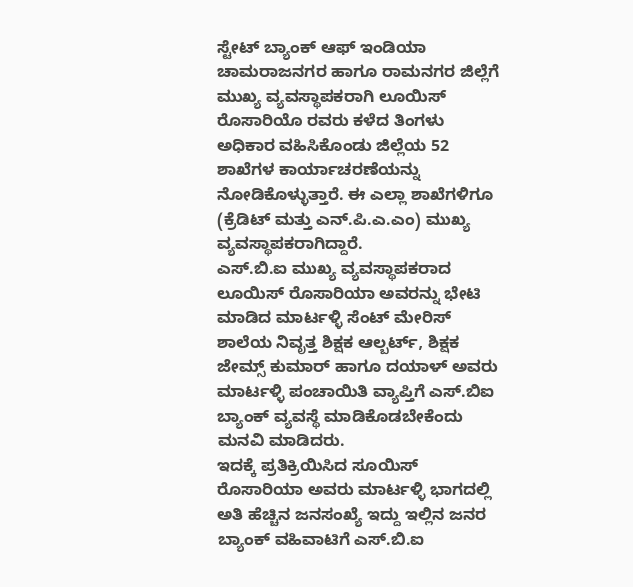ಸ್ಟೇಟ್ ಬ್ಯಾಂಕ್ ಆಫ್ ಇಂಡಿಯಾ ಚಾಮರಾಜನಗರ ಹಾಗೂ ರಾಮನಗರ ಜಿಲ್ಲೆಗೆ ಮುಖ್ಯ ವ್ಯವಸ್ಥಾಪಕರಾಗಿ ಲೂಯಿಸ್ ರೊಸಾರಿಯೊ ರವರು ಕಳೆದ ತಿಂಗಳು ಅಧಿಕಾರ ವಹಿಸಿಕೊಂಡು ಜಿಲ್ಲೆಯ 52 ಶಾಖೆಗಳ ಕಾರ್ಯಾಚರಣೆಯನ್ನು ನೋಡಿಕೊಳ್ಳುತ್ತಾರೆ. ಈ ಎಲ್ಲಾ ಶಾಖೆಗಳಿಗೂ (ಕ್ರೆಡಿಟ್ ಮತ್ತು ಎನ್.ಪಿ.ಎ.ಎಂ) ಮುಖ್ಯ ವ್ಯವಸ್ಥಾಪಕರಾಗಿದ್ದಾರೆ.
ಎಸ್.ಬಿ.ಐ ಮುಖ್ಯ ವ್ಯವಸ್ಥಾಪಕರಾದ ಲೂಯಿಸ್ ರೊಸಾರಿಯಾ ಅವರನ್ನು ಭೇಟಿ ಮಾಡಿದ ಮಾರ್ಟಳ್ಳಿ ಸೆಂಟ್ ಮೇರಿಸ್ ಶಾಲೆಯ ನಿವೃತ್ತ ಶಿಕ್ಷಕ ಆಲ್ಬರ್ಟ್, ಶಿಕ್ಷಕ ಜೇಮ್ಸ್ ಕುಮಾರ್ ಹಾಗೂ ದಯಾಳ್ ಅವರು ಮಾರ್ಟಳ್ಳಿ ಪಂಚಾಯಿತಿ ವ್ಯಾಪ್ತಿಗೆ ಎಸ್.ಬಿಐ ಬ್ಯಾಂಕ್ ವ್ಯವಸ್ಥೆ ಮಾಡಿಕೊಡಬೇಕೆಂದು ಮನವಿ ಮಾಡಿದರು.
ಇದಕ್ಕೆ ಪ್ರತಿಕ್ರಿಯಿಸಿದ ಸೂಯಿಸ್ ರೊಸಾರಿಯಾ ಅವರು ಮಾರ್ಟಳ್ಳಿ ಭಾಗದಲ್ಲಿ ಅತಿ ಹೆಚ್ಚಿನ ಜನಸಂಖ್ಯೆ ಇದ್ದು ಇಲ್ಲಿನ ಜನರ ಬ್ಯಾಂಕ್ ವಹಿವಾಟಿಗೆ ಎಸ್.ಬಿ.ಐ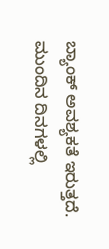ಬ್ಯಾಂಕ್ ಅವಶ್ಯಕತೆ ಇರುತ್ತದೆ. ಮುಂದಿನ ದಿನಗಳಲ್ಲಿ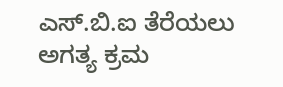ಎಸ್.ಬಿ.ಐ ತೆರೆಯಲು ಅಗತ್ಯ ಕ್ರಮ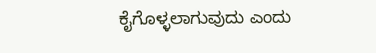ಕೈಗೊಳ್ಳಲಾಗುವುದು ಎಂದು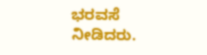ಭರವಸೆ ನೀಡಿದರು.